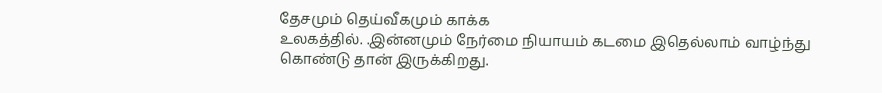தேசமும் தெய்வீகமும் காக்க
உலகத்தில். .இன்னமும் நேர்மை நியாயம் கடமை இதெல்லாம் வாழ்ந்து கொண்டு தான் இருக்கிறது.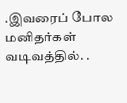.இவரைப் போல மனிதர்கள் வடிவத்தில். .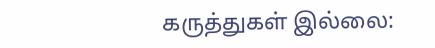கருத்துகள் இல்லை: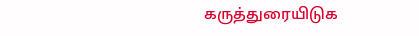கருத்துரையிடுக